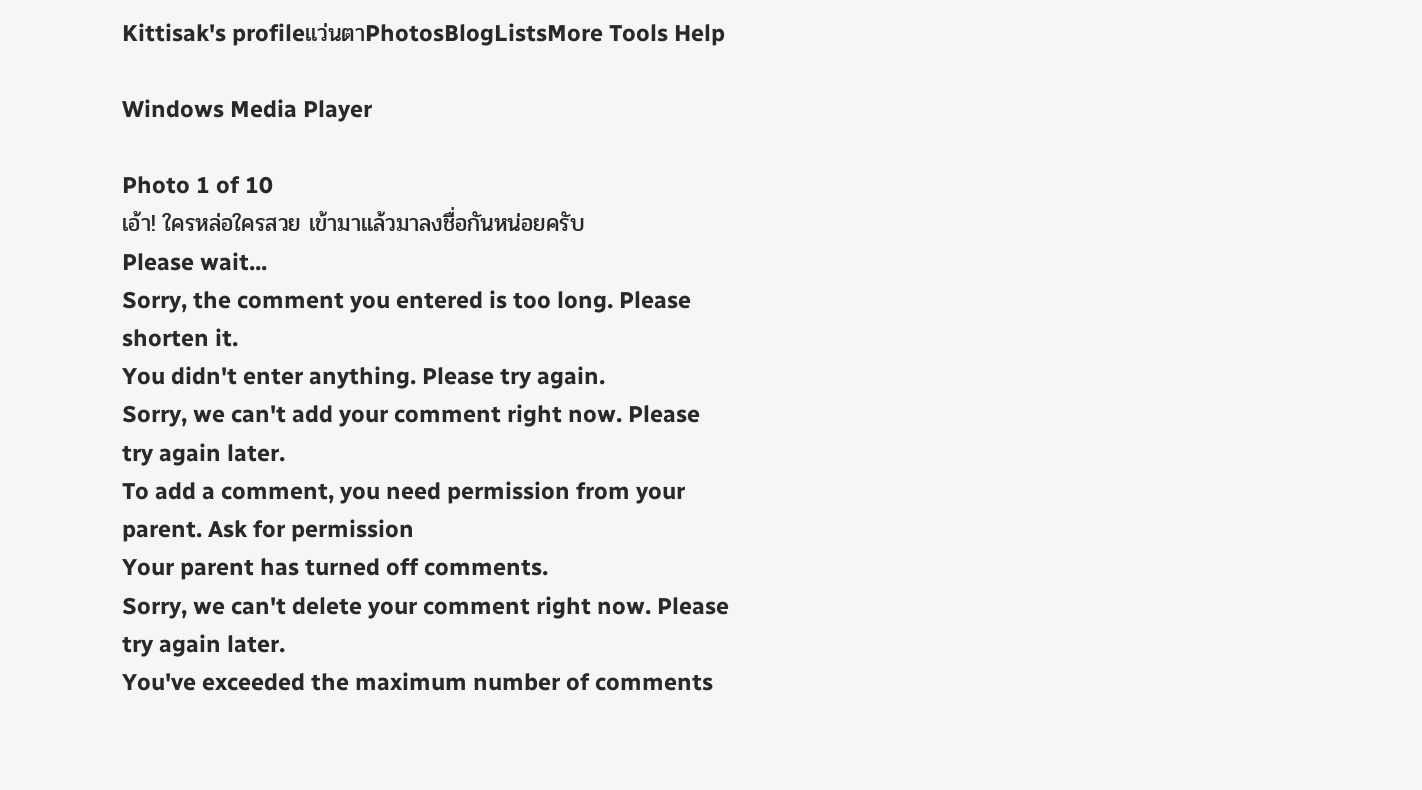Kittisak's profileแว่นตาPhotosBlogListsMore Tools Help

Windows Media Player

Photo 1 of 10
เอ้า! ใครหล่อใครสวย เข้ามาแล้วมาลงชื่อกันหน่อยครับ
Please wait...
Sorry, the comment you entered is too long. Please shorten it.
You didn't enter anything. Please try again.
Sorry, we can't add your comment right now. Please try again later.
To add a comment, you need permission from your parent. Ask for permission
Your parent has turned off comments.
Sorry, we can't delete your comment right now. Please try again later.
You've exceeded the maximum number of comments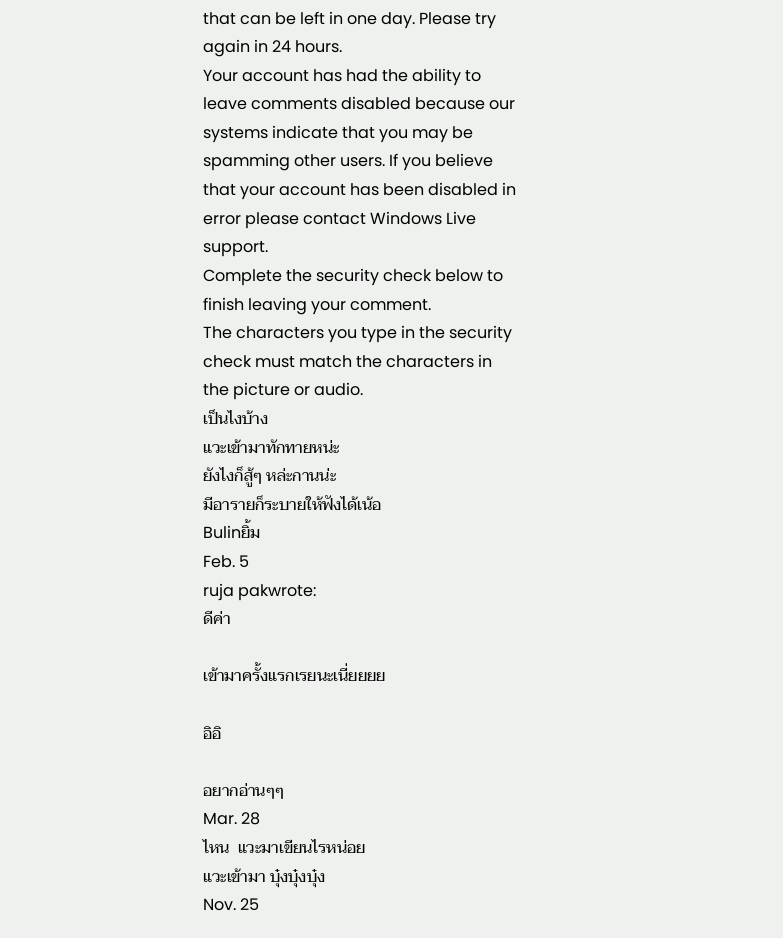that can be left in one day. Please try again in 24 hours.
Your account has had the ability to leave comments disabled because our systems indicate that you may be spamming other users. If you believe that your account has been disabled in error please contact Windows Live support.
Complete the security check below to finish leaving your comment.
The characters you type in the security check must match the characters in the picture or audio.
เป็นไงบ้าง
แวะเข้ามาทักทายหน่ะ
ยังไงก็สู้ๆ หล่ะกานน่ะ
มีอารายก็ระบายให้ฟังได้เน้อ
Bulinยิ้ม
Feb. 5
ruja pakwrote:
ดีค่า

เข้ามาครั้งแรกเรยนะเนี่ยยยย

อิอิ

อยากอ่านๆๆ
Mar. 28
ไหน  แวะมาเขียนไรหน่อย
แวะเข้ามา บุ๋งบุ๋งบุ๋ง
Nov. 25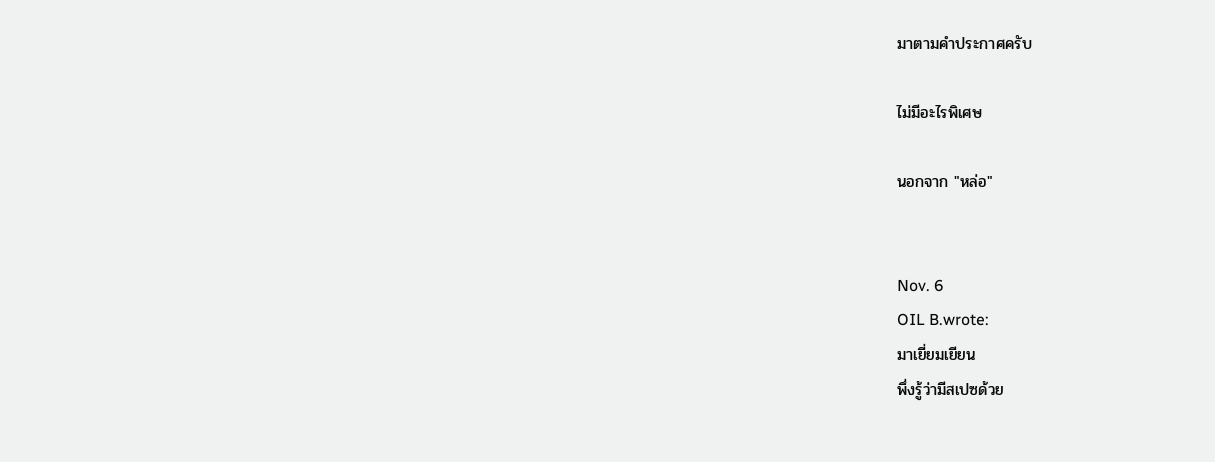มาตามคำประกาศครับ

ไม่มีอะไรพิเศษ

นอกจาก "หล่อ"


Nov. 6
OIL B.wrote:
มาเยี่ยมเยียน
พึ่งรู้ว่ามีสเปซด้วย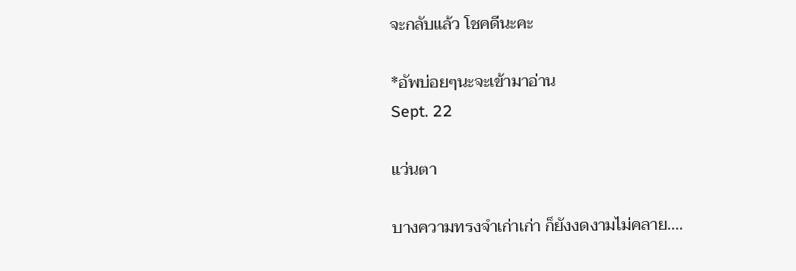จะกลับแล้ว โชคดีนะคะ

*อัพบ่อยๆนะจะเข้ามาอ่าน
Sept. 22

แว่นตา

บางความทรงจำเก่าเก่า ก็ยังงดงามไม่คลาย....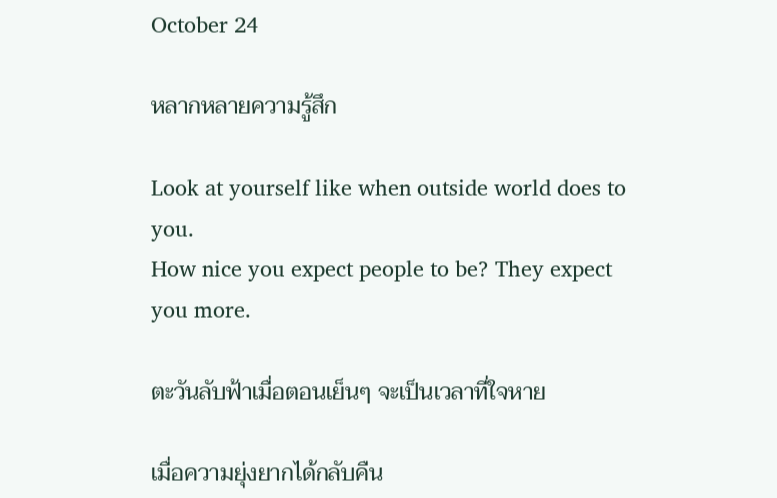October 24

หลากหลายความรู้สึก

Look at yourself like when outside world does to you.
How nice you expect people to be? They expect you more.

ตะวันลับฟ้าเมื่อตอนเย็นๆ จะเป็นเวลาที่ใจหาย

เมื่อความยุ่งยากได้กลับคืน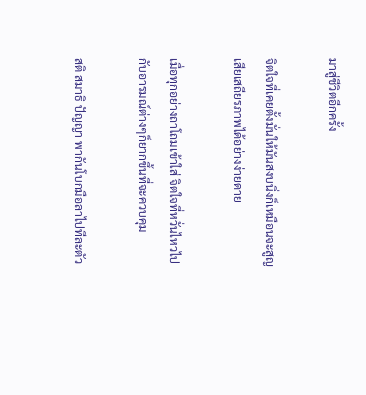มาสู่ชีวิตอีกครั้ง

จิตใจที่เคยตั้งมั่นให้มันสงบนิ่งก็เหมือนจะสูญเสียเสถียรภาพได้อย่างง่ายดาย

เมื่อทุกอย่างถาโถมเข้าใส่ จิตใจที่หวั่นไหวไปกับอารมณ์ต่างๆก็ยากขึ้นที่จะควบคุม

สติ สมาธิ ปัญญา พากันโบกมือลาไปทีละตัว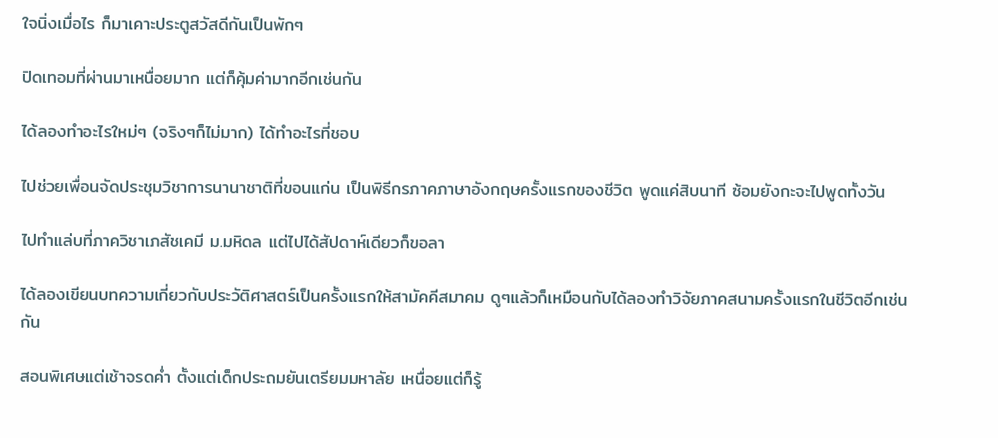ใจนิ่งเมื่อไร ก็มาเคาะประตูสวัสดีกันเป็นพักๆ

ปิดเทอมที่ผ่านมาเหนื่อยมาก แต่ก็คุ้มค่ามากอีกเช่นกัน

ได้ลองทำอะไรใหม่ๆ (จริงๆก็ไม่มาก) ได้ทำอะไรที่ชอบ

ไปช่วยเพื่อนจัดประชุมวิชาการนานาชาติที่ขอนแก่น เป็นพิธีกรภาคภาษาอังกฤษครั้งแรกของชีวิต พูดแค่สิบนาที ซ้อมยังกะจะไปพูดทั้งวัน

ไปทำแล่บที่ภาควิชาเภสัชเคมี ม.มหิดล แต่ไปได้สัปดาห์เดียวก็ขอลา

ได้ลองเขียนบทความเกี่ยวกับประวัติศาสตร์เป็นครั้งแรกให้สามัคคีสมาคม ดูๆแล้วก็เหมือนกับได้ลองทำวิจัยภาคสนามครั้งแรกในชีวิตอีกเช่นกัน

สอนพิเศษแต่เช้าจรดค่ำ ตั้งแต่เด็กประถมยันเตรียมมหาลัย เหนื่อยแต่ก็รู้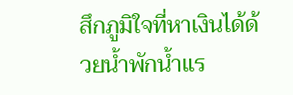สึกภูมิใจที่หาเงินได้ด้วยน้ำพักน้ำแร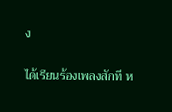ง

ได้เรียนร้องเพลงสักที ห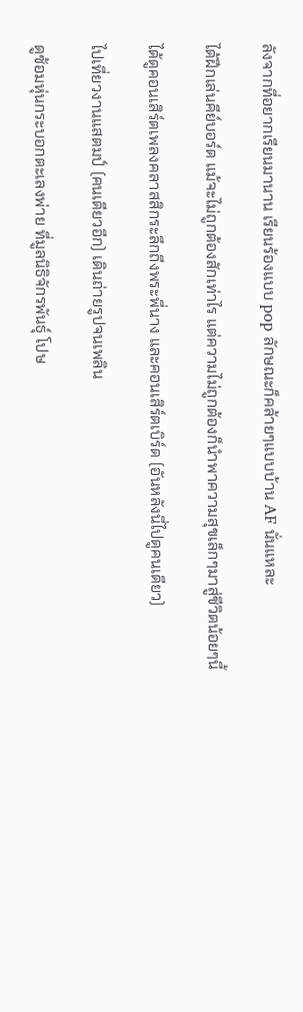ลังจากที่อยากเรียนมานาน เรียนร้องแบบ pop ลักษณะก็คล้ายๆแบบบ้าน AF นั่นแหละ

ได้ฝึกเล่นคีย์บอร์ด แม้จะไม่ถูกต้องสักเท่าไร แต่ความไม่ถูกต้องก็นำพาความสุขเล็กๆมาสู่ชีวิตน้อยๆนี้

ได้ดูคอนเสิร์ตเพลงคลาสสิกระลึกถึงพระพี่นาง และคอนเสิร์ตเบิร์ด (อันหลังนี่ไปดูคนเดียว)

ไปเที่ยวงานแสตมป์ (คนเดียวอีก) เดินถ่ายรูปจนเพลิน

ดูซ้อมหุ่นกระบอกตะเลงพ่าย ที่มูลนิธิจักรพันธุ์ โปษ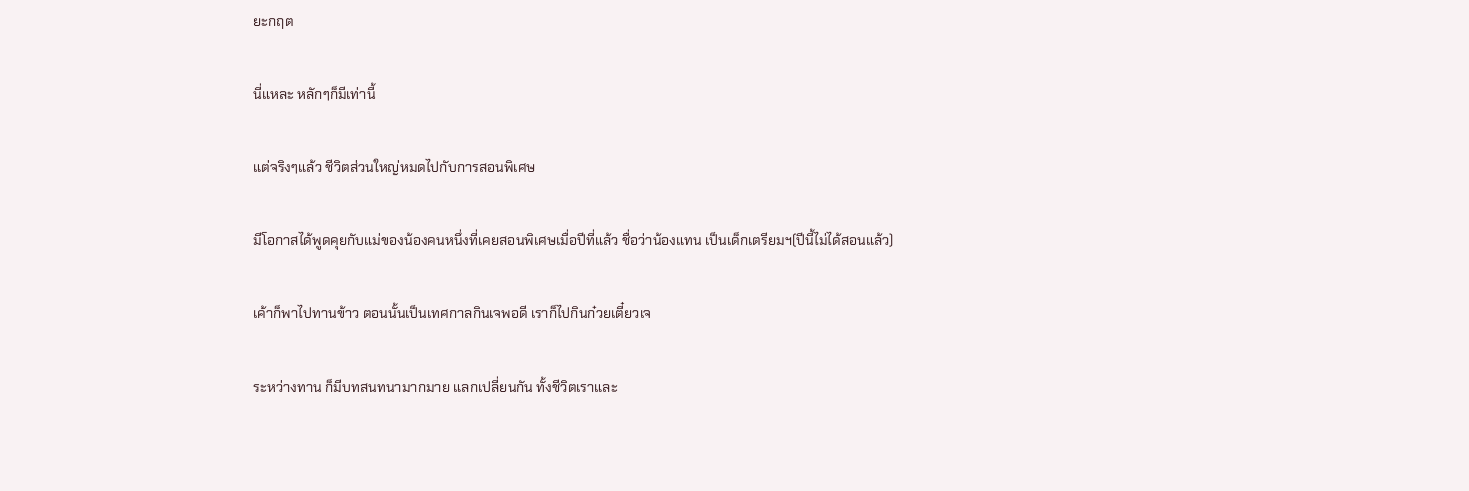ยะกฤต

นี่แหละ หลักๆก็มีเท่านี้

แต่จริงๆแล้ว ชีวิตส่วนใหญ่หมดไปกับการสอนพิเศษ

มีโอกาสได้พูดคุยกับแม่ของน้องคนหนึ่งที่เคยสอนพิเศษเมื่อปีที่แล้ว ชื่อว่าน้องแทน เป็นเด็กเตรียมฯ(ปีนี้ไม่ได้สอนแล้ว)

เค้าก็พาไปทานข้าว ตอนนั้นเป็นเทศกาลกินเจพอดี เราก็ไปกินก๋วยเตี๋ยวเจ

ระหว่างทาน ก็มีบทสนทนามากมาย แลกเปลี่ยนกัน ทั้งชีวิตเราและ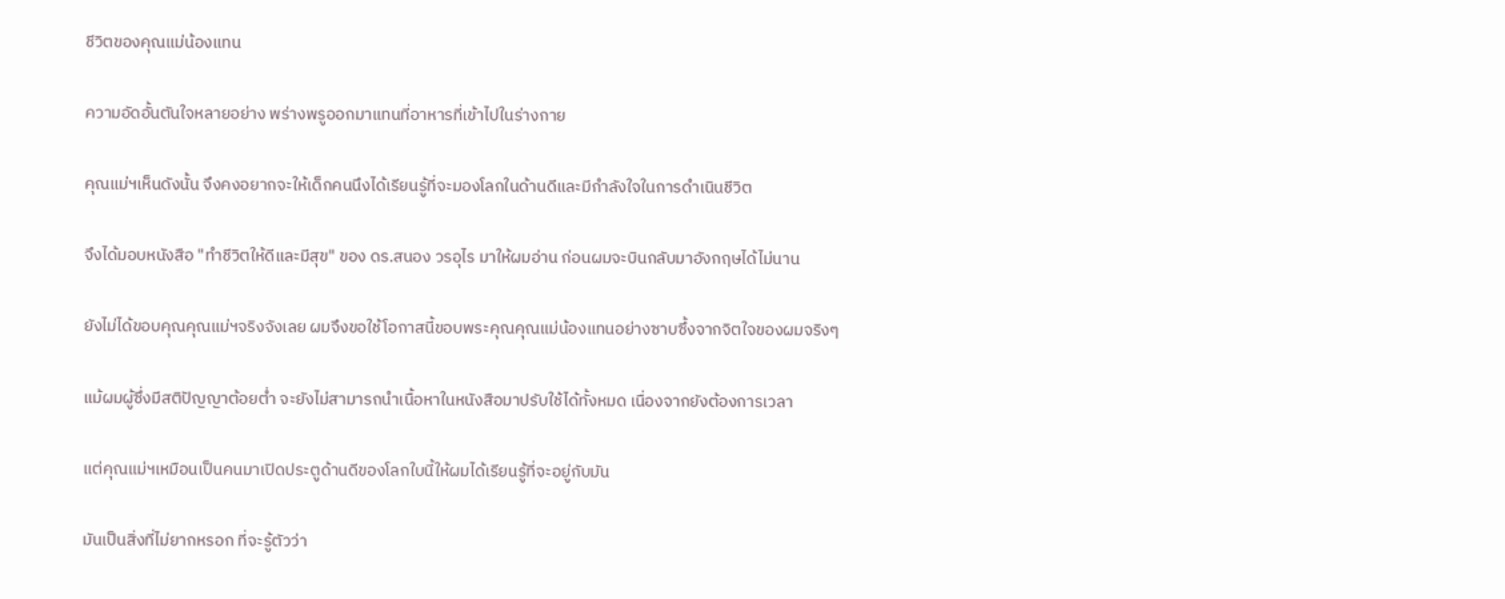ชีวิตของคุณแม่น้องแทน

ความอัดอั้นตันใจหลายอย่าง พร่างพรูออกมาแทนที่อาหารที่เข้าไปในร่างกาย

คุณแม่ฯเห็นดังนั้น จึงคงอยากจะให้เด็กคนนึงได้เรียนรู้ที่จะมองโลกในด้านดีและมีกำลังใจในการดำเนินชีวิต

จึงได้มอบหนังสือ "ทำชีวิตให้ดีและมีสุข" ของ ดร.สนอง วรอุไร มาให้ผมอ่าน ก่อนผมจะบินกลับมาอังกฤษได้ไม่นาน

ยังไม่ได้ขอบคุณคุณแม่ฯจริงจังเลย ผมจึงขอใช้โอกาสนี้ขอบพระคุณคุณแม่น้องแทนอย่างซาบซึ้งจากจิตใจของผมจริงๆ

แม้ผมผู้ซึ่งมีสติปัญญาต้อยต่ำ จะยังไม่สามารถนำเนื้อหาในหนังสือมาปรับใช้ได้ทั้งหมด เนื่องจากยังต้องการเวลา

แต่คุณแม่ฯเหมือนเป็นคนมาเปิดประตูด้านดีของโลกใบนี้ให้ผมได้เรียนรู้ที่จะอยู่กับมัน

มันเป็นสิ่งที่ไม่ยากหรอก ที่จะรู้ตัวว่า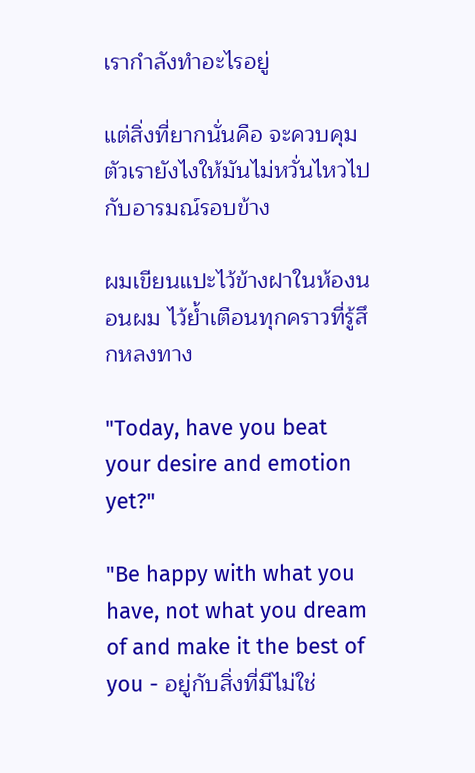เรากำลังทำอะไรอยู่

แต่สิ่งที่ยากนั่นคือ จะควบคุมตัวเรายังไงให้มันไม่หวั่นไหวไปกับอารมณ์รอบข้าง

ผมเขียนแปะไว้ข้างฝาในห้องนอนผม ไว้ย้ำเตือนทุกคราวที่รู้สึกหลงทาง

"Today, have you beat your desire and emotion yet?"

"Be happy with what you have, not what you dream of and make it the best of you - อยู่กับสิ่งที่มีไม่ใช่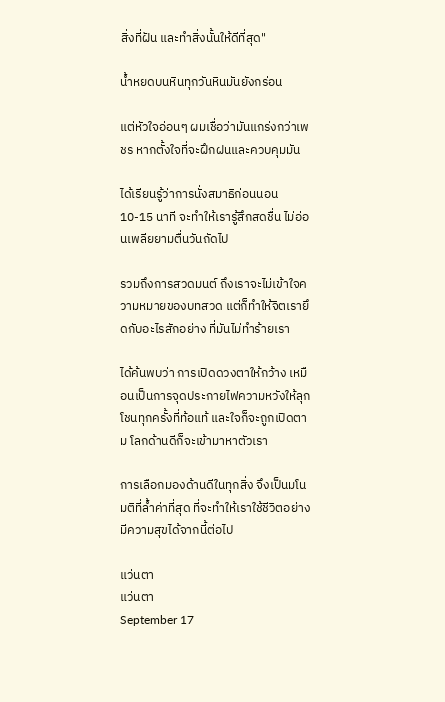สิ่งที่ฝัน และทำสิ่งนั้นให้ดีที่สุด"

น้ำหยดบนหินทุกวันหินมันยังกร่อน

แต่หัวใจอ่อนๆ ผมเชื่อว่ามันแกร่งกว่าเพชร หากตั้งใจที่จะฝึกฝนและควบคุมมัน

ได้เรียนรู้ว่าการนั่งสมาธิก่อนนอน 10-15 นาที จะทำให้เรารู้สึกสดชื่น ไม่อ่อนเพลียยามตื่นวันถัดไป

รวมถึงการสวดมนต์ ถึงเราจะไม่เข้าใจความหมายของบทสวด แต่ก็ทำให้จิตเรายึดกับอะไรสักอย่าง ที่มันไม่ทำร้ายเรา

ได้ค้นพบว่า การเปิดดวงตาให้กว้าง เหมือนเป็นการจุดประกายไฟความหวังให้ลุกโชนทุกครั้งที่ท้อแท้ และใจก็จะถูกเปิดตาม โลกด้านดีก็จะเข้ามาหาตัวเรา

การเลือกมองด้านดีในทุกสิ่ง จึงเป็นมโนมติที่ล้ำค่าที่สุด ที่จะทำให้เราใช้ชีวิตอย่างมีความสุขได้จากนี้ต่อไป

แว่นตา
แว่นตา
September 17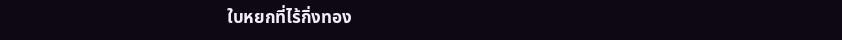ใบหยกที่ไร้กิ่งทอง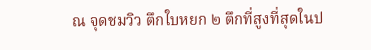ณ จุดชมวิว ตึกใบหยก ๒ ตึกที่สูงที่สุดในป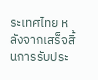ระเทศไทย หลังจากเสร็จสิ้นการรับประ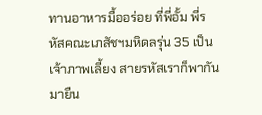ทานอาหารมื้ออร่อย ที่พี่อั้ม พี่รหัสคณะเภสัชฯมหิดลรุ่น 35 เป็นเจ้าภาพเลี้ยง สายรหัสเราก็พากันมายืน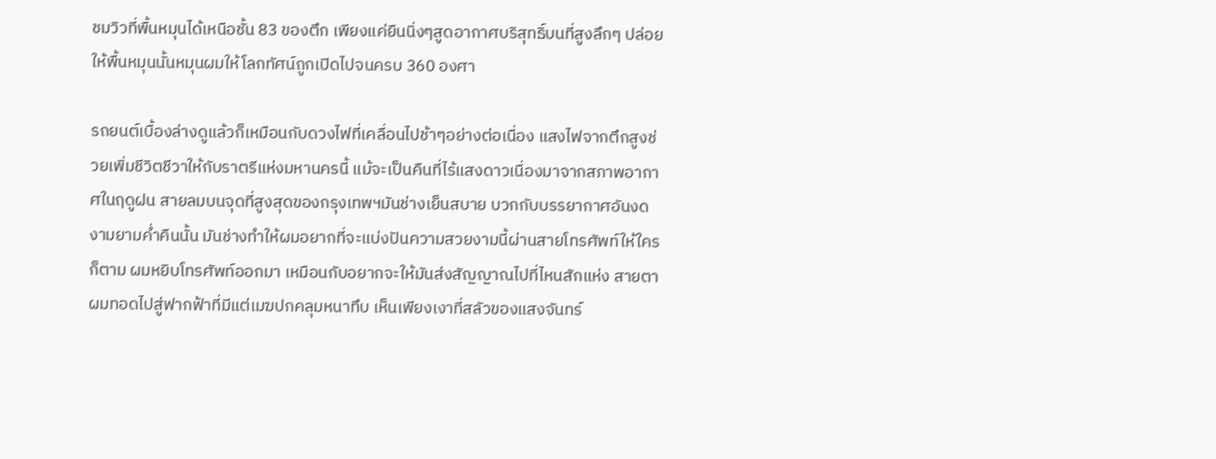ชมวิวที่พื้นหมุนได้เหนือชั้น 83 ของตึก เพียงแค่ยืนนิ่งๆสูดอากาศบริสุทธิ์บนที่สูงลึกๆ ปล่อยให้พื้นหมุนนั้นหมุนผมให้โลกทัศน์ถูกเปิดไปจนครบ 360 องศา

รถยนต์เบื้องล่างดูแล้วก็เหมือนกับดวงไฟที่เคลื่อนไปช้าๆอย่างต่อเนื่อง แสงไฟจากตึกสูงช่วยเพิ่มชีวิตชีวาให้กับราตรีแห่งมหานครนี้ แม้จะเป็นคืนที่ไร้แสงดาวเนื่องมาจากสภาพอากาศในฤดูฝน สายลมบนจุดที่สูงสุดของกรุงเทพฯมันช่างเย็นสบาย บวกกับบรรยากาศอันงดงามยามค่ำคืนนั้น มันช่างทำให้ผมอยากที่จะแบ่งปันความสวยงามนี้ผ่านสายโทรศัพท์ให้ใครก็ตาม ผมหยิบโทรศัพท์ออกมา เหมือนกับอยากจะให้มันส่งสัญญาณไปที่ไหนสักแห่ง สายตาผมทอดไปสู่ฟากฟ้าที่มีแต่เมฆปกคลุมหนาทึบ เห็นเพียงเงาที่สลัวของแสงจันทร์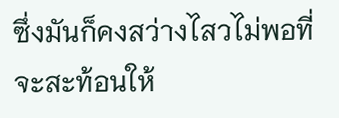ซึ่งมันก็คงสว่างไสวไม่พอที่จะสะท้อนให้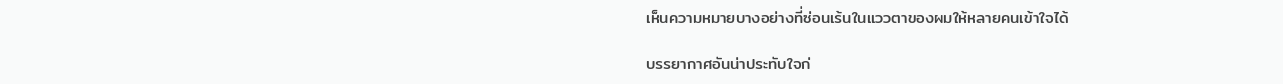เห็นความหมายบางอย่างที่ซ่อนเร้นในแววตาของผมให้หลายคนเข้าใจได้

บรรยากาศอันน่าประทับใจก่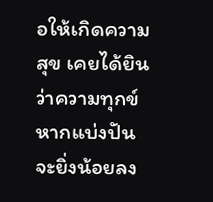อให้เกิดความสุข เคยได้ยินว่าความทุกข์หากแบ่งปันจะยิ่งน้อยลง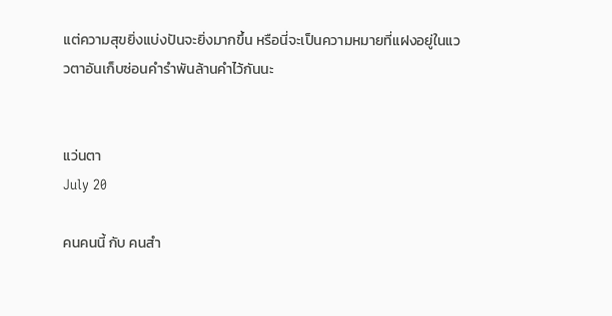แต่ความสุขยิ่งแบ่งปันจะยิ่งมากขึ้น หรือนี่จะเป็นความหมายที่แฝงอยู่ในแววตาอันเก็บซ่อนคำรำพันล้านคำไว้กันนะ


แว่นตา
July 20

คนคนนี้ กับ คนสำ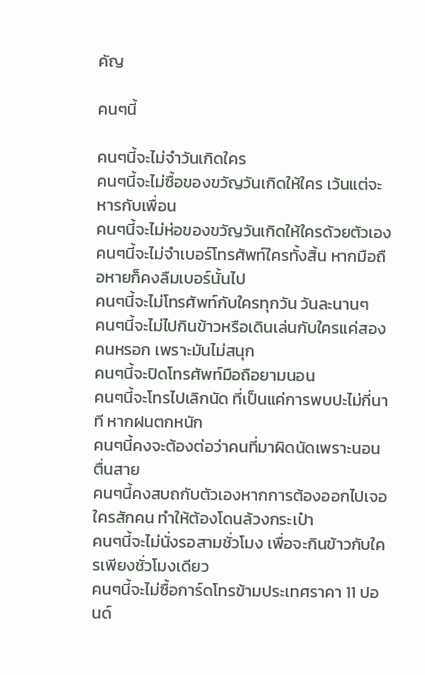คัญ

คนๆนี้

คนๆนี้จะไม่จำวันเกิดใคร
คนๆนี้จะไม่ซื้อของขวัญวันเกิดให้ใคร เว้นแต่จะหารกับเพื่อน
คนๆนี้จะไม่ห่อของขวัญวันเกิดให้ใครด้วยตัวเอง
คนๆนี้จะไม่จำเบอร์โทรศัพท์ใครทั้งสิ้น หากมือถือหายก็คงลืมเบอร์นั้นไป
คนๆนี้จะไม่โทรศัพท์กับใครทุกวัน วันละนานๆ
คนๆนี้จะไม่ไปกินข้าวหรือเดินเล่นกับใครแค่สองคนหรอก เพราะมันไม่สนุก
คนๆนี้จะปิดโทรศัพท์มือถือยามนอน
คนๆนี้จะโทรไปเลิกนัด ที่เป็นแค่การพบปะไม่กี่นาที หากฝนตกหนัก
คนๆนี้คงจะต้องต่อว่าคนที่มาผิดนัดเพราะนอนตื่นสาย
คนๆนี้คงสบถกับตัวเองหากการต้องออกไปเจอใครสักคน ทำให้ต้องโดนล้วงกระเป๋า
คนๆนี้จะไม่นั่งรอสามชั่วโมง เพื่อจะกินข้าวกับใครเพียงชั่วโมงเดียว
คนๆนี้จะไม่ซื้อการ์ดโทรข้ามประเทศราคา 11 ปอนด์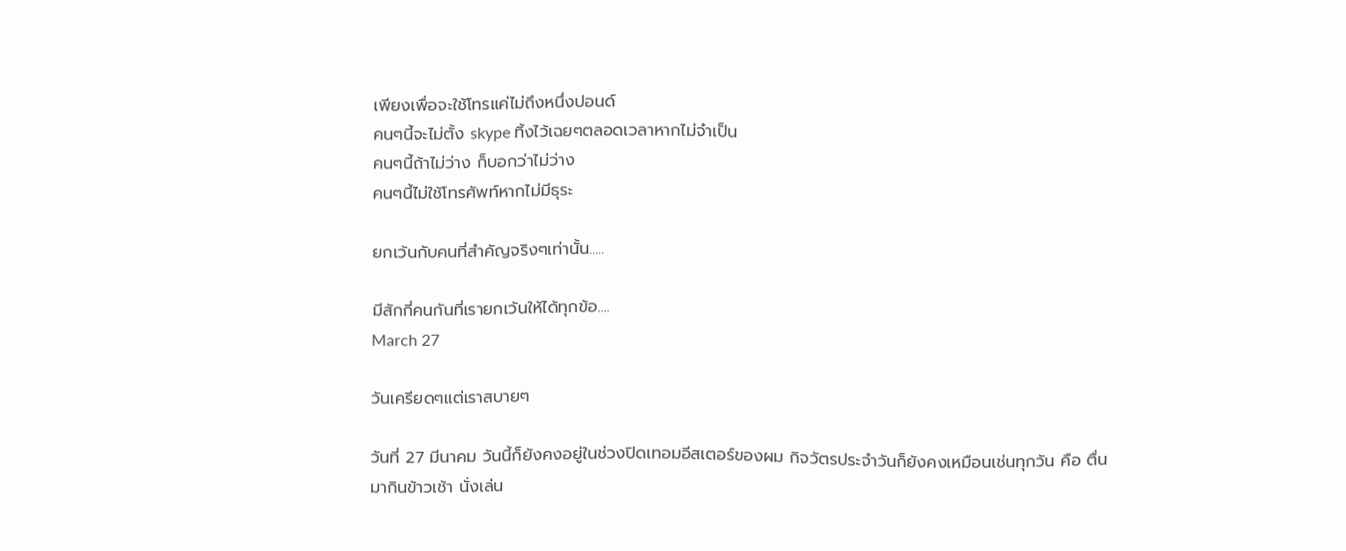เพียงเพื่อจะใช้โทรแค่ไม่ถึงหนึ่งปอนด์
คนๆนี้จะไม่ตั้ง skype ทิ้งไว้เฉยๆตลอดเวลาหากไม่จำเป็น
คนๆนี้ถ้าไม่ว่าง ก็บอกว่าไม่ว่าง
คนๆนี้ไม่ใช้โทรศัพท์หากไม่มีธุระ

ยกเว้นกับคนที่สำคัญจริงๆเท่านั้น.....

มีสักกี่คนกันที่เรายกเว้นให้ได้ทุกข้อ....
March 27

วันเครียดๆแต่เราสบายๆ

วันที่ 27 มีนาคม วันนี้ก็ยังคงอยู่ในช่วงปิดเทอมอีสเตอร์ของผม กิจวัตรประจำวันก็ยังคงเหมือนเช่นทุกวัน คือ ตื่นมากินข้าวเช้า นั่งเล่น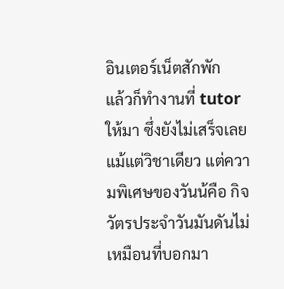อินเตอร์เน็ตสักพัก
แล้วก็ทำงานที่ tutor ให้มา ซึ่งยังไม่เสร็จเลยแม้แต่วิชาเดียว แต่ความพิเศษของวันน้คือ กิจวัตรประจำวันมันดันไม่เหมือนที่บอกมา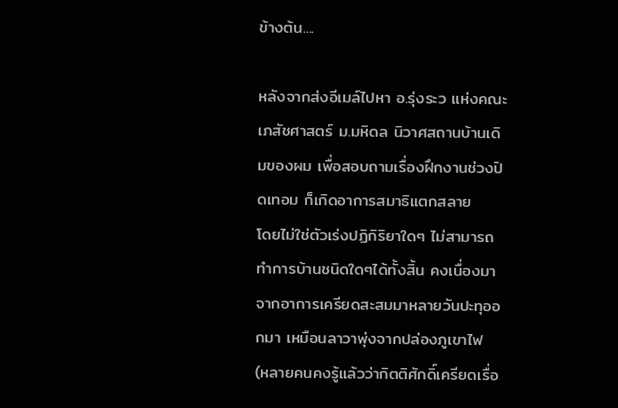ข้างต้น....

หลังจากส่งอีเมล์ไปหา อ.รุ่งระว แห่งคณะเภสัชศาสตร์ ม.มหิดล นิวาศสถานบ้านเดิมของผม เพื่อสอบถามเรื่องฝึกงานช่วงปิดเทอม ก็เกิดอาการสมาธิแตกสลาย
โดยไม่ใช่ตัวเร่งปฏิกิริยาใดๆ ไม่สามารถทำการบ้านชนิดใดๆได้ทั้งสิ้น คงเนื่องมาจากอาการเครียดสะสมมาหลายวันปะทุออกมา เหมือนลาวาพุ่งจากปล่องภูเขาไฟ
(หลายคนคงรู้แล้วว่ากิตติศักดิ์เครียดเรื่อ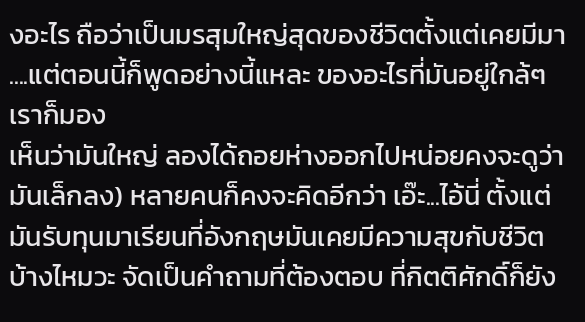งอะไร ถือว่าเป็นมรสุมใหญ่สุดของชีวิตตั้งแต่เคยมีมา ....แต่ตอนนี้ก็พูดอย่างนี้แหละ ของอะไรที่มันอยู่ใกล้ๆ เราก็มอง
เห็นว่ามันใหญ่ ลองได้ถอยห่างออกไปหน่อยคงจะดูว่ามันเล็กลง) หลายคนก็คงจะคิดอีกว่า เอ๊ะ...ไอ้นี่ ตั้งแต่มันรับทุนมาเรียนที่อังกฤษมันเคยมีความสุขกับชีวิต
บ้างไหมวะ จัดเป็นคำถามที่ต้องตอบ ที่กิตติศักดิ์ก็ยัง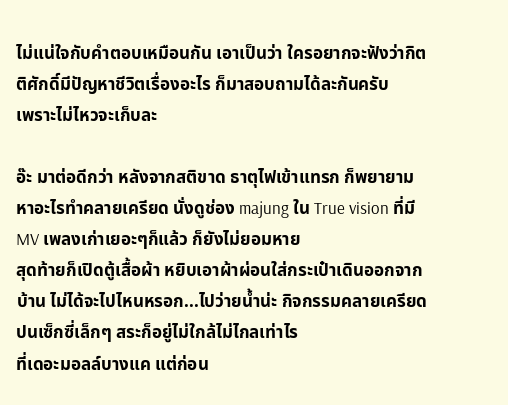ไม่แน่ใจกับคำตอบเหมือนกัน เอาเป็นว่า ใครอยากจะฟังว่ากิตติศักดิ์มีปัญหาชีวิตเรื่องอะไร ก็มาสอบถามได้ละกันครับ
เพราะไม่ไหวจะเก็บละ

อ๊ะ มาต่อดีกว่า หลังจากสติขาด ธาตุไฟเข้าแทรก ก็พยายามหาอะไรทำคลายเครียด นั่งดูช่อง majung ใน True vision ที่มี MV เพลงเก่าเยอะๆก็แล้ว ก็ยังไม่ยอมหาย
สุดท้ายก็เปิดตู้เสื้อผ้า หยิบเอาผ้าผ่อนใส่กระเป๋าเดินออกจากบ้าน ไม่ได้จะไปไหนหรอก...ไปว่ายน้ำน่ะ กิจกรรมคลายเครียดปนเซ็กซี่เล็กๆ สระก็อยู่ไม่ใกล้ไม่ไกลเท่าไร
ที่เดอะมอลล์บางแค แต่ก่อน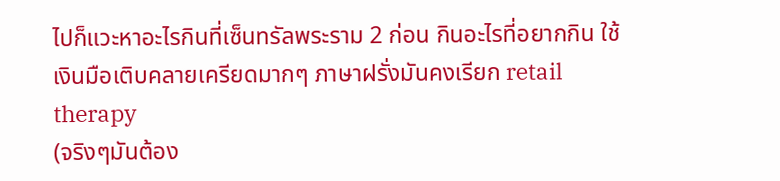ไปก็แวะหาอะไรกินที่เซ็นทรัลพระราม 2 ก่อน กินอะไรที่อยากกิน ใช้เงินมือเติบคลายเครียดมากๆ ภาษาฝรั่งมันคงเรียก retail therapy
(จริงๆมันต้อง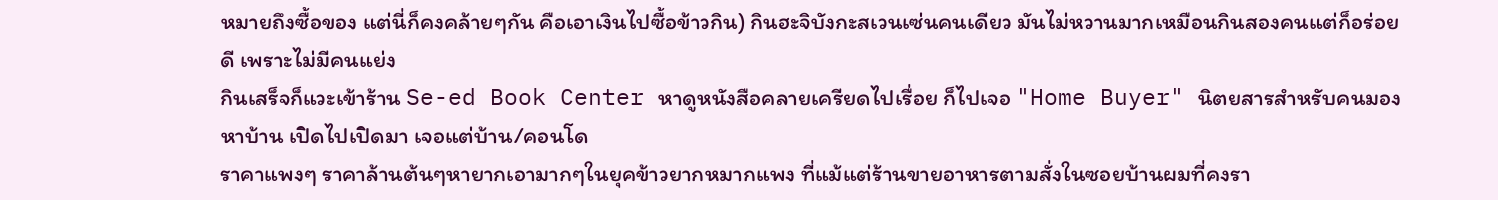หมายถึงซื้อของ แต่นี่ก็คงคล้ายๆกัน คือเอาเงินไปซื้อข้าวกิน) กินฮะจิบังกะสเวนเซ่นคนเดียว มันไม่หวานมากเหมือนกินสองคนแต่ก็อร่อยดี เพราะไม่มีคนแย่ง
กินเสร็จก็แวะเข้าร้าน Se-ed Book Center หาดูหนังสือคลายเครียดไปเรื่อย ก็ไปเจอ "Home Buyer" นิตยสารสำหรับคนมองหาบ้าน เปิดไปเปิดมา เจอแต่บ้าน/คอนโด
ราคาแพงๆ ราคาล้านต้นๆหายากเอามากๆในยุคข้าวยากหมากแพง ที่แม้แต่ร้านขายอาหารตามสั่งในซอยบ้านผมที่คงรา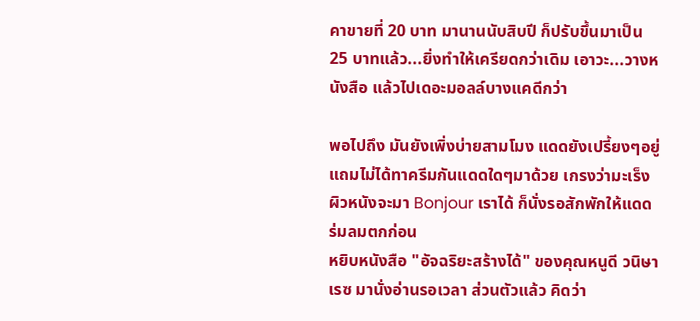คาขายที่ 20 บาท มานานนับสิบปี ก็ปรับขึ้นมาเป็น
25 บาทแล้ว...ยิ่งทำให้เครียดกว่าเดิม เอาวะ...วางหนังสือ แล้วไปเดอะมอลล์บางแคดีกว่า

พอไปถึง มันยังเพิ่งบ่ายสามโมง แดดยังเปรี้ยงๆอยู่ แถมไม่ได้ทาครีมกันแดดใดๆมาด้วย เกรงว่ามะเร็งผิวหนังจะมา Bonjour เราได้ ก็นั่งรอสักพักให้แดดร่มลมตกก่อน
หยิบหนังสือ "อัจฉริยะสร้างได้" ของคุณหนูดี วนิษา เรซ มานั่งอ่านรอเวลา ส่วนตัวแล้ว คิดว่า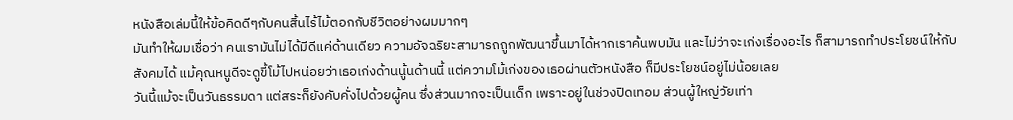หนังสือเล่มนี้ให้ข้อคิดดีๆกับคนสิ้นไร้ไม้ตอกกับชีวิตอย่างผมมากๆ
มันทำให้ผมเชื่อว่า คนเรามันไม่ได้มีดีแค่ด้านเดียว ความอัจฉริยะสามารถถูกพัฒนาขึ้นมาได้หากเราค้นพบมัน และไม่ว่าจะเก่งเรื่องอะไร ก็สามารถทำประโยชน์ให้กับ
สังคมได้ แม้คุณหนูดีจะดูขี้โม้ไปหน่อยว่าเธอเก่งด้านนู้นด้านนี้ แต่ความโม้เก่งของเธอผ่านตัวหนังสือ ก็มีประโยชน์อยู่ไม่น้อยเลย
วันนี้แม้จะเป็นวันธรรมดา แต่สระก็ยังคับคั่งไปด้วยผู้คน ซึ่งส่วนมากจะเป็นเด็ก เพราะอยู่ในช่วงปิดเทอม ส่วนผู้ใหญ่วัยเท่า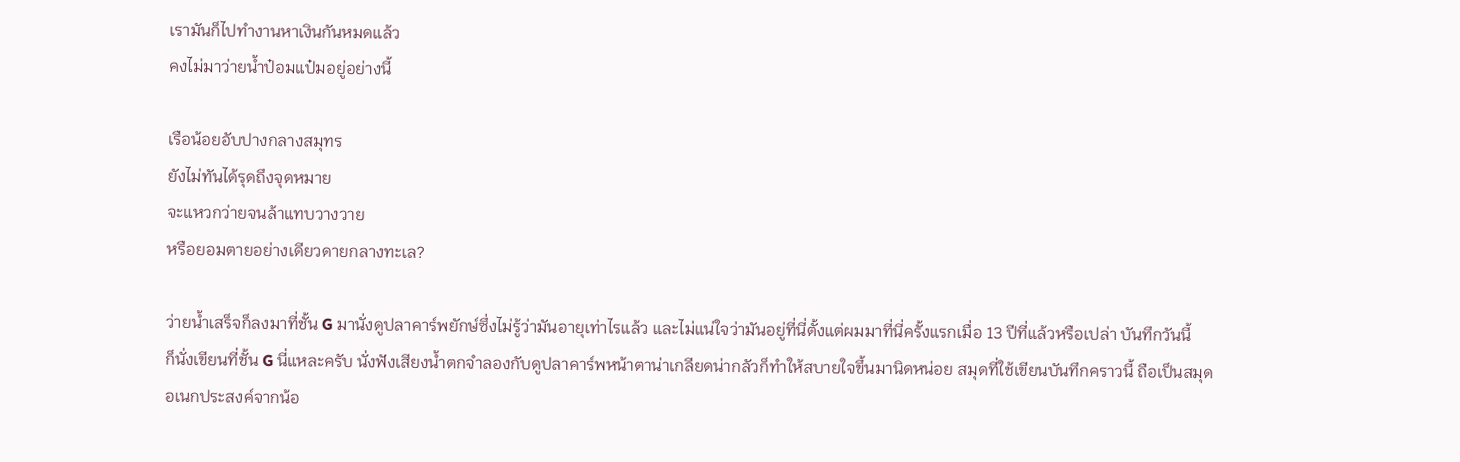เรามันก็ไปทำงานหาเงินกันหมดแล้ว
คงไม่มาว่ายน้ำป๋อมแป๋มอยู่อย่างนี้

เรือน้อยอับปางกลางสมุทร
ยังไม่ทันได้รุดถึงจุดหมาย
จะแหวกว่ายจนล้าแทบวางวาย
หรือยอมตายอย่างเดียวดายกลางทะเล?

ว่ายน้ำเสร็จก็ลงมาที่ชั้น G มานั่งดูปลาคาร์พยักษ์ซึ่งไม่รู้ว่ามันอายุเท่าไรแล้ว และไม่แน่ใจว่ามันอยู่ที่นี่ตั้งแต่ผมมาที่นี่ครั้งแรกเมื่อ 13 ปีที่แล้วหรือเปล่า บันทึกวันนี้
ก็นั่งเขียนที่ชั้น G นี่แหละครับ นั่งฟังเสียงน้ำตกจำลองกับดูปลาคาร์พหน้าตาน่าเกลียดน่ากลัวก็ทำให้สบายใจขึ้นมานิดหน่อย สมุดที่ใช้เขียนบันทึกคราวนี้ ถือเป็นสมุด
อเนกประสงค์จากน้อ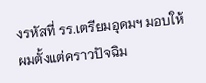งรหัสที่ รร.เตรียมอุดมฯ มอบให้ผมตั้งแต่คราวปัจฉิม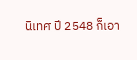นิเทศ ปี 2548 ก็เอา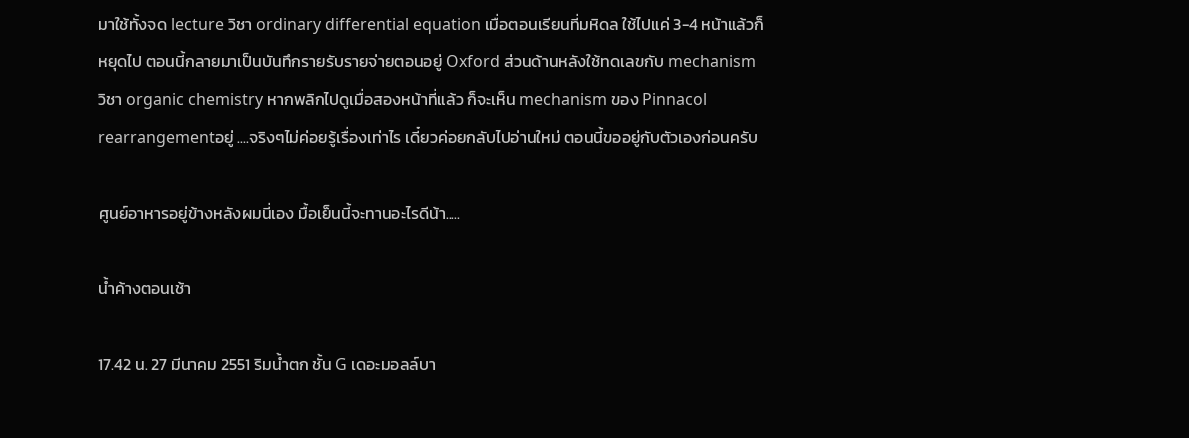มาใช้ทั้งจด lecture วิชา ordinary differential equation เมื่อตอนเรียนที่มหิดล ใช้ไปแค่ 3-4 หน้าแล้วก็หยุดไป ตอนนี้กลายมาเป็นบันทึกรายรับรายจ่ายตอนอยู่ Oxford ส่วนด้านหลังใช้ทดเลขกับ mechanism วิชา organic chemistry หากพลิกไปดูเมื่อสองหน้าที่แล้ว ก็จะเห็น mechanism ของ Pinnacol rearrangementอยู่ ....จริงๆไม่ค่อยรู้เรื่องเท่าไร เดี๋ยวค่อยกลับไปอ่านใหม่ ตอนนี้ขออยู่กับตัวเองก่อนครับ

ศูนย์อาหารอยู่ข้างหลังผมนี่เอง มื้อเย็นนี้จะทานอะไรดีน้า.....

น้ำค้างตอนเช้า

17.42 น. 27 มีนาคม 2551 ริมน้ำตก ชั้น G เดอะมอลล์บา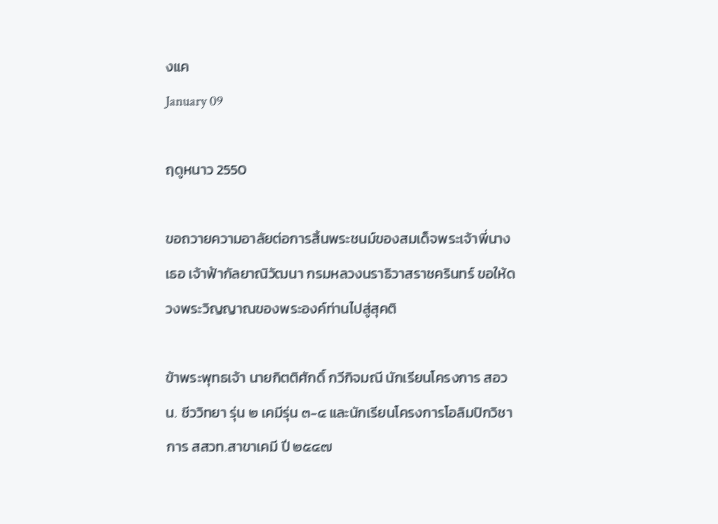งแค
January 09

ฤดูหนาว 2550

ขอถวายความอาลัยต่อการสิ้นพระชนม์ของสมเด็จพระเจ้าพี่นางเธอ เจ้าฟ้ากัลยาณิวัฒนา กรมหลวงนราธิวาสราชครินทร์ ขอให้ดวงพระวิญญาณของพระองค์ท่านไปสู่สุคติ

ข้าพระพุทธเจ้า นายกิตติศักดิ์ กวีกิจมณี นักเรียนโครงการ สอวน. ชีววิทยา รุ่น ๒ เคมีรุ่น ๓-๔ และนักเรียนโครงการโอลิมปิกวิชาการ สสวท.สาขาเคมี ปี ๒๕๔๗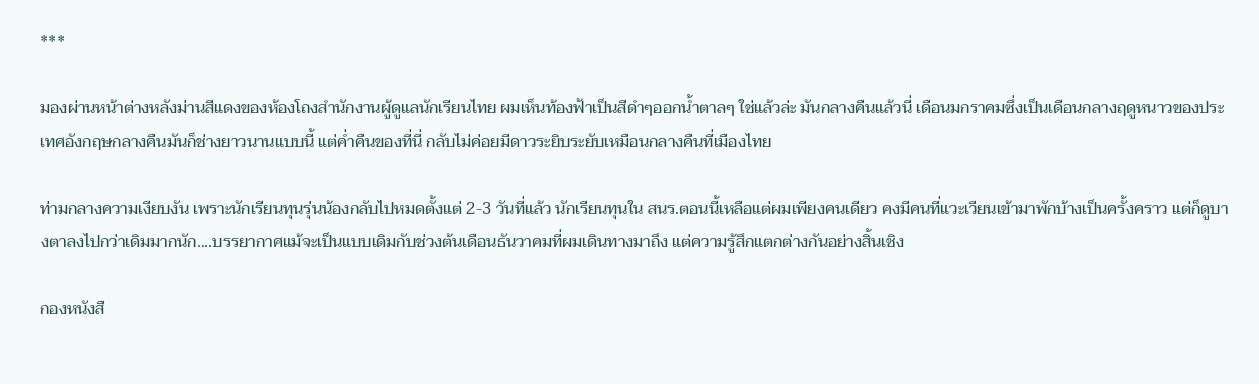***

มองผ่านหน้าต่างหลังม่านสีแดงของห้องโถงสำนักงานผู้ดูแลนักเรียนไทย ผมเห็นท้องฟ้าเป็นสีดำๆออกน้ำตาลๆ ใช่แล้วล่ะ มันกลางคืนแล้วนี่ เดือนมกราคมซึ่งเป็นเดือนกลางฤดูหนาวของประเทศอังกฤษกลางคืนมันก็ช่างยาวนานแบบนี้ แต่ค่ำคืนของที่นี่ กลับไม่ค่อยมีดาวระยิบระยับเหมือนกลางคืนที่เมืองไทย

ท่ามกลางความเงียบงัน เพราะนักเรียนทุนรุ่นน้องกลับไปหมดตั้งแต่ 2-3 วันที่แล้ว นักเรียนทุนใน สนร.ตอนนี้เหลือแต่ผมเพียงคนเดียว คงมีคนที่แวะเวียนเข้ามาพักบ้างเป็นครั้งคราว แต่ก็ดูบางตาลงไปกว่าเดิมมากนัก....บรรยากาศแม้จะเป็นแบบเดิมกับช่วงต้นเดือนธันวาคมที่ผมเดินทางมาถึง แต่ความรู้สึกแตกต่างกันอย่างสิ้นเชิง

กองหนังสื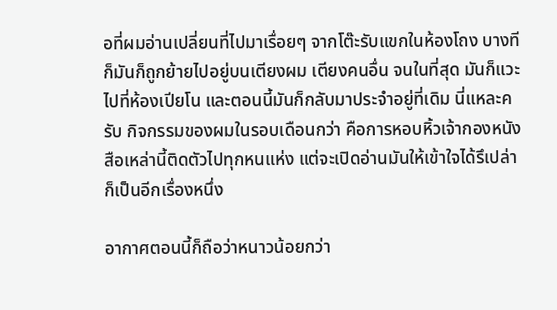อที่ผมอ่านเปลี่ยนที่ไปมาเรื่อยๆ จากโต๊ะรับแขกในห้องโถง บางทีก็มันก็ถูกย้ายไปอยู่บนเตียงผม เตียงคนอื่น จนในที่สุด มันก็แวะไปที่ห้องเปียโน และตอนนี้มันก็กลับมาประจำอยู่ที่เดิม นี่แหละครับ กิจกรรมของผมในรอบเดือนกว่า คือการหอบหิ้วเจ้ากองหนังสือเหล่านี้ติดตัวไปทุกหนแห่ง แต่จะเปิดอ่านมันให้เข้าใจได้รึเปล่าก็เป็นอีกเรื่องหนึ่ง

อากาศตอนนี้ก็ถือว่าหนาวน้อยกว่า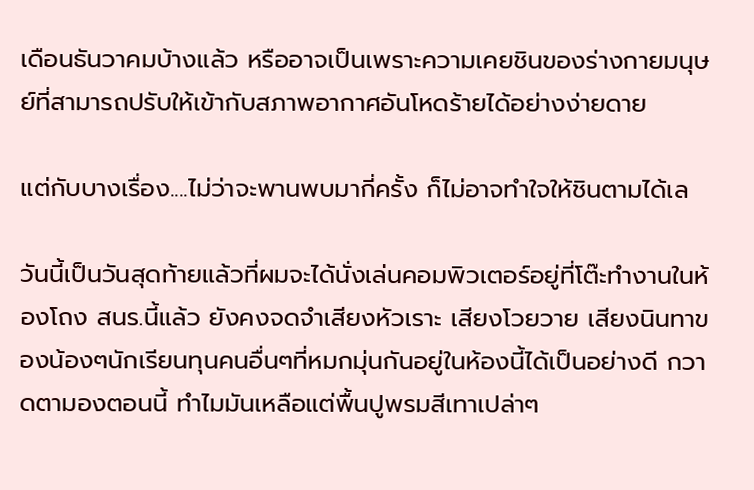เดือนธันวาคมบ้างแล้ว หรืออาจเป็นเพราะความเคยชินของร่างกายมนุษย์ที่สามารถปรับให้เข้ากับสภาพอากาศอันโหดร้ายได้อย่างง่ายดาย

แต่กับบางเรื่อง....ไม่ว่าจะพานพบมากี่ครั้ง ก็ไม่อาจทำใจให้ชินตามได้เล

วันนี้เป็นวันสุดท้ายแล้วที่ผมจะได้นั่งเล่นคอมพิวเตอร์อยู่ที่โต๊ะทำงานในห้องโถง สนร.นี้แล้ว ยังคงจดจำเสียงหัวเราะ เสียงโวยวาย เสียงนินทาของน้องๆนักเรียนทุนคนอื่นๆที่หมกมุ่นกันอยู่ในห้องนี้ได้เป็นอย่างดี กวาดตามองตอนนี้ ทำไมมันเหลือแต่พื้นปูพรมสีเทาเปล่าๆ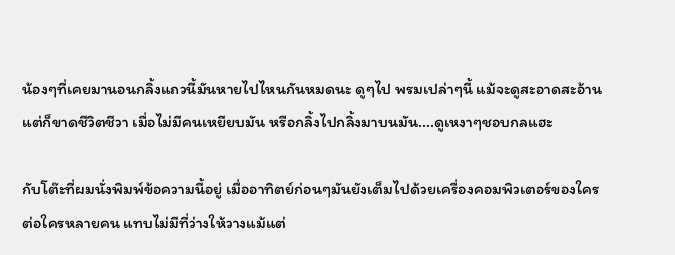น้องๆที่เคยมานอนกลิ้งแถวนี้มันหายไปไหนกันหมดนะ ดูๆไป พรมเปล่าๆนี้ แม้จะดูสะอาดสะอ้าน แต่ก็ขาดชีวิตชีวา เมื่อไม่มีคนเหยียบมัน หรือกลิ้งไปกลิ้งมาบนมัน....ดูเหงาๆชอบกลแฮะ

กับโต๊ะที่ผมนั่งพิมพ์ข้อความนี้อยู่ เมื่ออาทิตย์ก่อนๆมันยังเต็มไปด้วยเครื่องคอมพิวเตอร์ของใครต่อใครหลายคน แทบไม่มีที่ว่างให้วางแม้แต่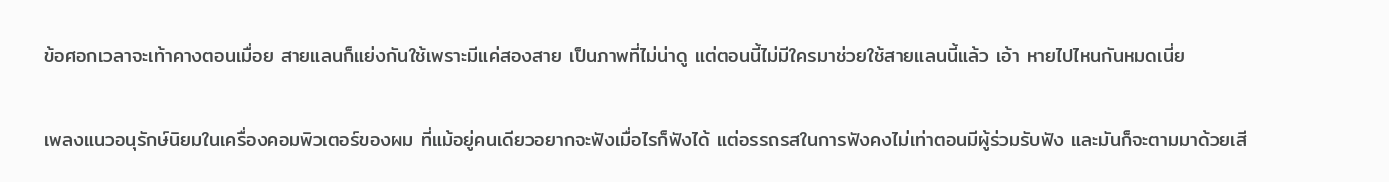ข้อศอกเวลาจะเท้าคางตอนเมื่อย สายแลนก็แย่งกันใช้เพราะมีแค่สองสาย เป็นภาพที่ไม่น่าดู แต่ตอนนี้ไม่มีใครมาช่วยใช้สายแลนนี้แล้ว เอ้า หายไปไหนกันหมดเนี่ย

เพลงแนวอนุรักษ์นิยมในเครื่องคอมพิวเตอร์ของผม ที่แม้อยู่คนเดียวอยากจะฟังเมื่อไรก็ฟังได้ แต่อรรถรสในการฟังคงไม่เท่าตอนมีผู้ร่วมรับฟัง และมันก็จะตามมาด้วยเสี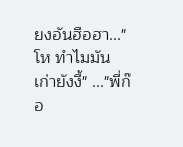ยงอันฮือฮา..."โห ทำไมมันเก่ายังงี้" ..."พี่ก๊อ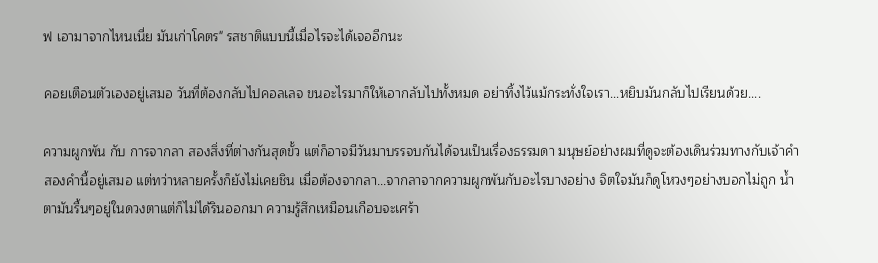ฟ เอามาจากไหนเนี่ย มันเก่าโคตร" รสชาติแบบนี้เมื่อไรจะได้เจออีกนะ

คอยเตือนตัวเองอยู่เสมอ วันที่ต้องกลับไปคอลเลจ ขนอะไรมาก็ให้เอากลับไปทั้งหมด อย่าทิ้งไว้แม้กระทั่งใจเรา...หยิบมันกลับไปเรียนด้วย....

ความผูกพัน กับ การจากลา สองสิ่งที่ต่างกันสุดขั้ว แต่ก็อาจมีวันมาบรรจบกันได้จนเป็นเรื่องธรรมดา มนุษย์อย่างผมที่ดูจะต้องเดินร่วมทางกับเจ้าคำสองคำนี้อยู่เสมอ แต่ทว่าหลายครั้งก็ยังไม่เคยชิน เมื่อต้องจากลา...จากลาจากความผูกพันกับอะไรบางอย่าง จิตใจมันก็ดูโหวงๆอย่างบอกไม่ถูก น้ำตามันรื้นๆอยู่ในดวงตาแต่ก็ไม่ได้รินออกมา ความรู้สึกเหมือนเกือบจะเศร้า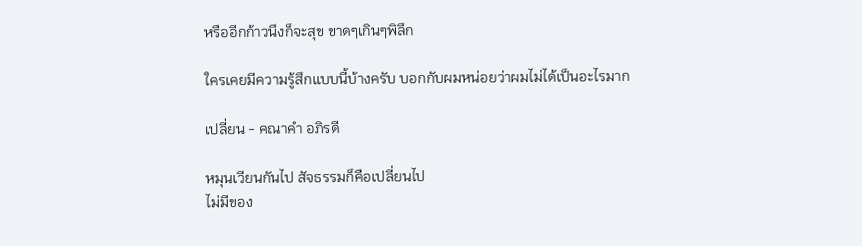หรืออีกก้าวนึงก็จะสุข ขาดๆเกินๆพิลึก

ใครเคยมีความรู้สึกแบบนี้บ้างครับ บอกกับผมหน่อยว่าผมไม่ได้เป็นอะไรมาก

เปลี่ยน - คณาคำ อภิรดี

หมุนเวียนกันไป สัจธรรมก็คือเปลี่ยนไป
ไม่มีของ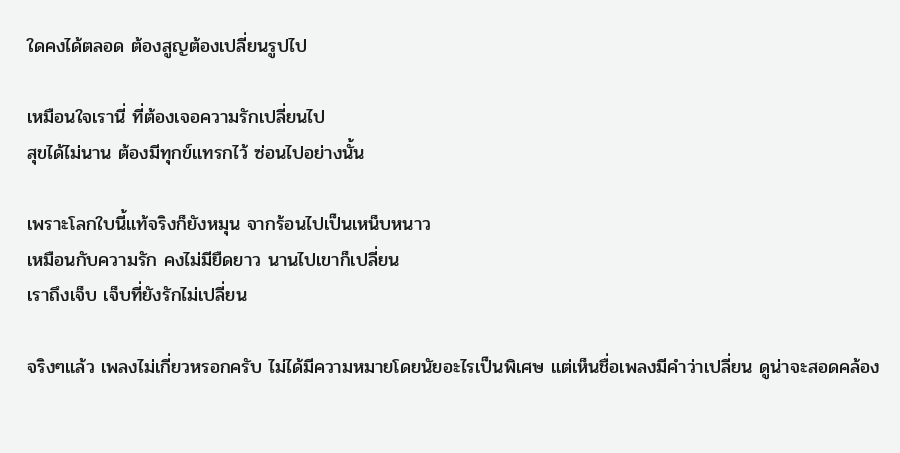ใดคงได้ตลอด ต้องสูญต้องเปลี่ยนรูปไป

เหมือนใจเรานี่ ที่ต้องเจอความรักเปลี่ยนไป
สุขได้ไม่นาน ต้องมีทุกข์แทรกไว้ ซ่อนไปอย่างนั้น

เพราะโลกใบนี้แท้จริงก็ยังหมุน จากร้อนไปเป็นเหน็บหนาว
เหมือนกับความรัก คงไม่มียืดยาว นานไปเขาก็เปลี่ยน
เราถึงเจ็บ เจ็บที่ยังรักไม่เปลี่ยน

จริงๆแล้ว เพลงไม่เกี่ยวหรอกครับ ไม่ได้มีความหมายโดยนัยอะไรเป็นพิเศษ แต่เห็นชื่อเพลงมีคำว่าเปลี่ยน ดูน่าจะสอดคล้อง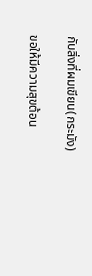กับสิ่งที่ผมเขียน(กระมัง)

ขอให้มีความสุขต้อน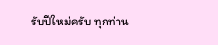รับปีใหม่ครับ ทุกท่าน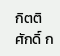กิตติศักดิ์ ก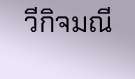วีกิจมณี